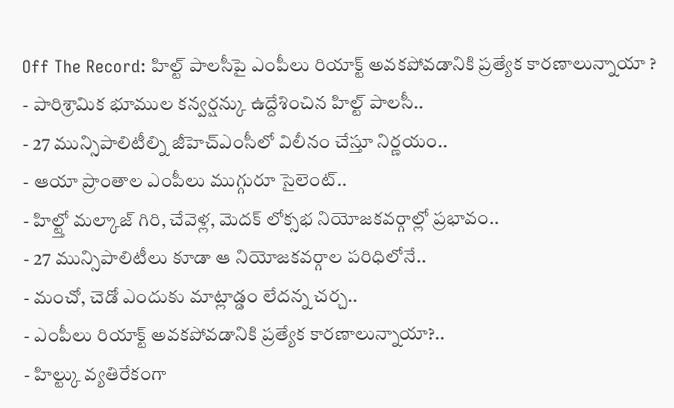Off The Record: హిల్ట్ పాలసీపై ఎంపీలు రియాక్ట్ అవకపోవడానికి ప్రత్యేక కారణాలున్నాయా ?
- పారిశ్రామిక భూముల కన్వర్షన్కు ఉద్దేశించిన హిల్ట్ పాలసీ..
- 27 మున్సిపాలిటీల్ని జీహెచ్ఎంసీలో విలీనం చేస్తూ నిర్ణయం..
- ఆయా ప్రాంతాల ఎంపీలు ముగ్గురూ సైలెంట్..
- హిల్ట్తో మల్కాజ్ గిరి, చేవెళ్ల, మెదక్ లోక్సభ నియోజకవర్గాల్లో ప్రభావం..
- 27 మున్సిపాలిటీలు కూడా ఆ నియోజకవర్గాల పరిధిలోనే..
- మంచో, చెడో ఎందుకు మాట్లాడ్డం లేదన్న చర్చ..
- ఎంపీలు రియాక్ట్ అవకపోవడానికి ప్రత్యేక కారణాలున్నాయా?..
- హిల్ట్కు వ్యతిరేకంగా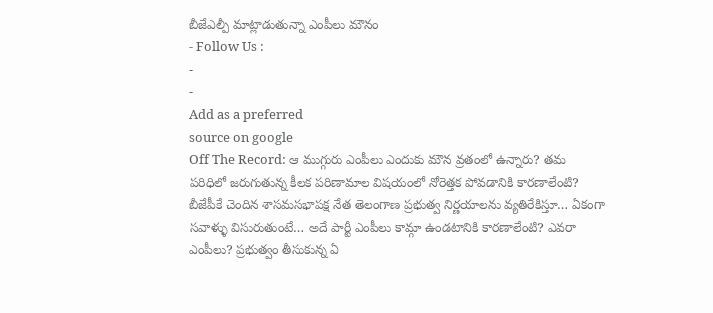బీజేఎల్పీ మాట్లాడుతున్నా ఎంపీలు మౌనం
- Follow Us :
-
-
Add as a preferred
source on google
Off The Record: ఆ ముగ్గురు ఎంపీలు ఎందుకు మౌన వ్రతంలో ఉన్నారు? తమ పరిధిలో జరుగుతున్న కీలక పరిణామాల విషయంలో నోరెత్తక పోవడానికి కారణాలేంటి? బీజేపీకే చెందిన శాసమసభాపక్ష నేత తెలంగాణ ప్రభుత్వ నిర్ణయాలను వ్యతిరేకిస్తూ… ఏకంగా సవాళ్ళు విసురుతుంటే… అదే పార్టీ ఎంపీలు కామ్గా ఉండటానికి కారణాలేంటి? ఎవరా ఎంపీలు? ప్రభుత్వం తీసుకున్న ఏ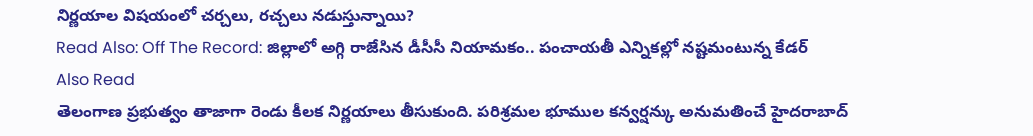నిర్ణయాల విషయంలో చర్చలు, రచ్చలు నడుస్తున్నాయి?
Read Also: Off The Record: జిల్లాలో అగ్గి రాజేసిన డీసీసీ నియామకం.. పంచాయతీ ఎన్నికల్లో నష్టమంటున్న కేడర్
Also Read
తెలంగాణ ప్రభుత్వం తాజాగా రెండు కీలక నిర్ణయాలు తీసుకుంది. పరిశ్రమల భూముల కన్వర్షన్కు అనుమతించే హైదరాబాద్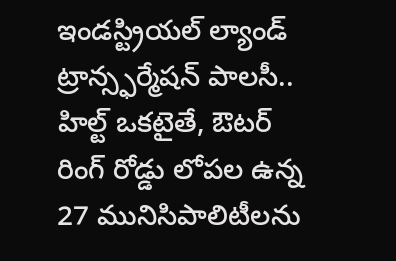ఇండస్ట్రియల్ ల్యాండ్ ట్రాన్స్ఫర్మేషన్ పాలసీ.. హిల్ట్ ఒకటైతే, ఔటర్ రింగ్ రోడ్డు లోపల ఉన్న 27 మునిసిపాలిటీలను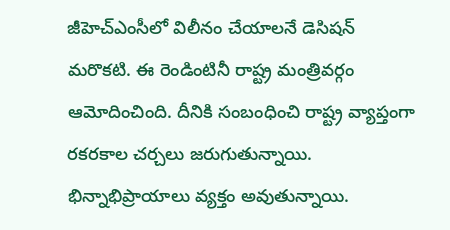జీహెచ్ఎంసీలో విలీనం చేయాలనే డెసిషన్ మరొకటి. ఈ రెండింటినీ రాష్ట్ర మంత్రివర్గం ఆమోదించింది. దీనికి సంబంధించి రాష్ట్ర వ్యాప్తంగా రకరకాల చర్చలు జరుగుతున్నాయి. భిన్నాభిప్రాయాలు వ్యక్తం అవుతున్నాయి.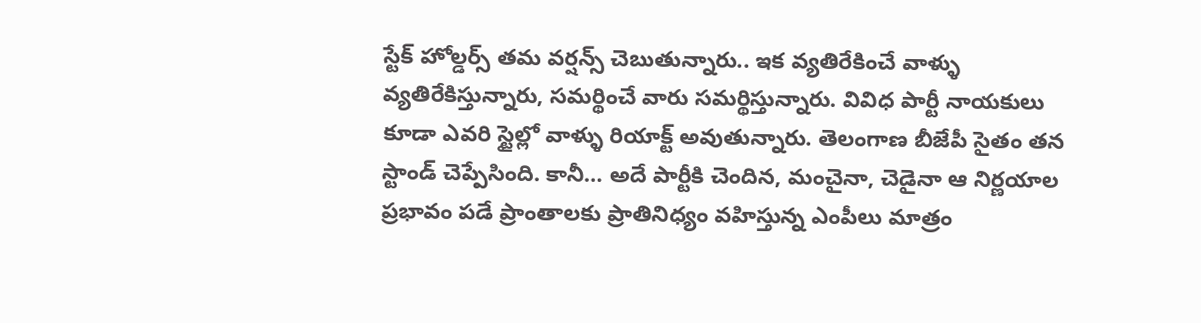స్టేక్ హోల్డర్స్ తమ వర్షన్స్ చెబుతున్నారు.. ఇక వ్యతిరేకించే వాళ్ళు వ్యతిరేకిస్తున్నారు, సమర్థించే వారు సమర్థిస్తున్నారు. వివిధ పార్టీ నాయకులు కూడా ఎవరి స్టైల్లో వాళ్ళు రియాక్ట్ అవుతున్నారు. తెలంగాణ బీజేపీ సైతం తన స్టాండ్ చెప్పేసింది. కానీ… అదే పార్టీకి చెందిన, మంచైనా, చెడైనా ఆ నిర్ణయాల ప్రభావం పడే ప్రాంతాలకు ప్రాతినిధ్యం వహిస్తున్న ఎంపీలు మాత్రం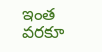ఇంత వరకూ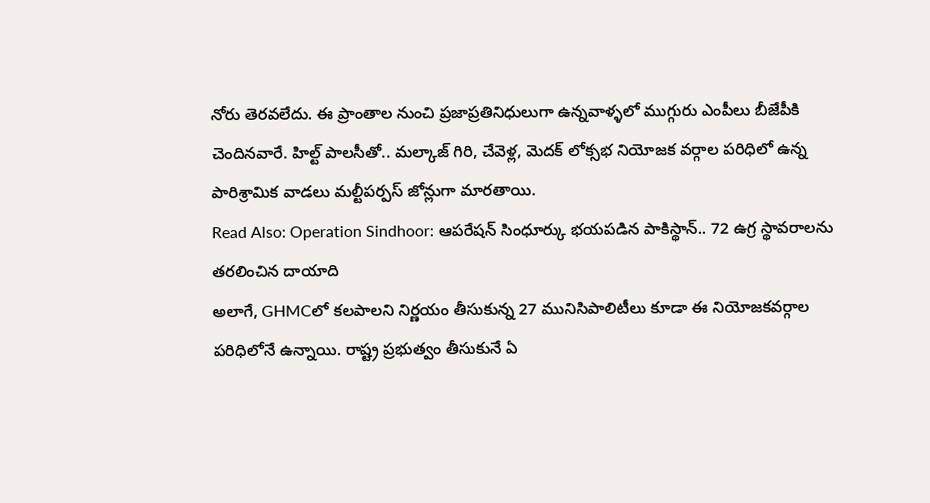నోరు తెరవలేదు. ఈ ప్రాంతాల నుంచి ప్రజాప్రతినిధులుగా ఉన్నవాళ్ళలో ముగ్గురు ఎంపీలు బీజేపీకి చెందినవారే. హిల్ట్ పాలసీతో.. మల్కాజ్ గిరి, చేవెళ్ల, మెదక్ లోక్సభ నియోజక వర్గాల పరిధిలో ఉన్న పారిశ్రామిక వాడలు మల్టీపర్పస్ జోన్లుగా మారతాయి.
Read Also: Operation Sindhoor: ఆపరేషన్ సింధూర్కు భయపడిన పాకిస్థాన్.. 72 ఉగ్ర స్థావరాలను తరలించిన దాయాది
అలాగే, GHMCలో కలపాలని నిర్ణయం తీసుకున్న 27 మునిసిపాలిటీలు కూడా ఈ నియోజకవర్గాల పరిధిలోనే ఉన్నాయి. రాష్ట్ర ప్రభుత్వం తీసుకునే ఏ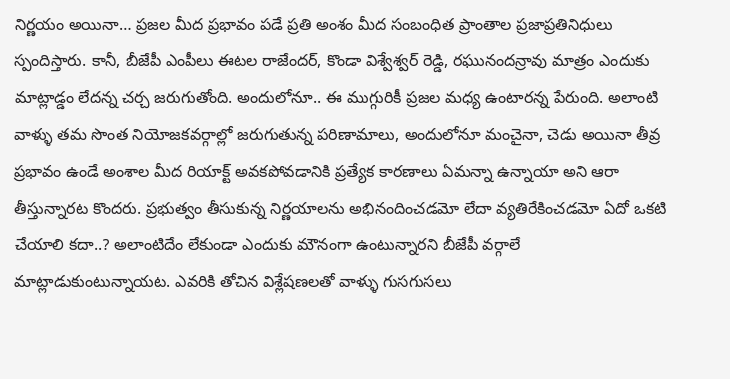నిర్ణయం అయినా… ప్రజల మీద ప్రభావం పడే ప్రతి అంశం మీద సంబంధిత ప్రాంతాల ప్రజాప్రతినిధులు స్పందిస్తారు. కానీ, బీజేపీ ఎంపీలు ఈటల రాజేందర్, కొండా విశ్వేశ్వర్ రెడ్డి, రఘునందన్రావు మాత్రం ఎందుకు మాట్లాడ్డం లేదన్న చర్చ జరుగుతోంది. అందులోనూ.. ఈ ముగ్గురికీ ప్రజల మధ్య ఉంటారన్న పేరుంది. అలాంటి వాళ్ళు తమ సొంత నియోజకవర్గాల్లో జరుగుతున్న పరిణామాలు, అందులోనూ మంచైనా, చెడు అయినా తీవ్ర ప్రభావం ఉండే అంశాల మీద రియాక్ట్ అవకపోవడానికి ప్రత్యేక కారణాలు ఏమన్నా ఉన్నాయా అని ఆరా తీస్తున్నారట కొందరు. ప్రభుత్వం తీసుకున్న నిర్ణయాలను అభినందించడమో లేదా వ్యతిరేకించడమో ఏదో ఒకటి చేయాలి కదా..? అలాంటిదేం లేకుండా ఎందుకు మౌనంగా ఉంటున్నారని బీజేపీ వర్గాలే మాట్లాడుకుంటున్నాయట. ఎవరికి తోచిన విశ్లేషణలతో వాళ్ళు గుసగుసలు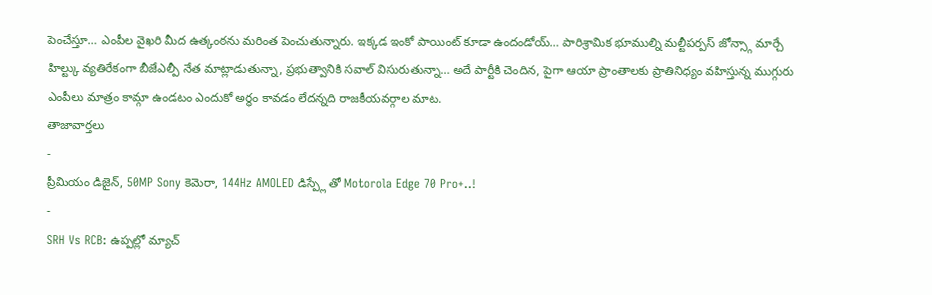పెంచేస్తూ… ఎంపీల వైఖరి మీద ఉత్కంఠను మరింత పెంచుతున్నారు. ఇక్కడ ఇంకో పాయింట్ కూడా ఉందండోయ్… పారిశ్రామిక భూముల్ని మల్టీపర్పస్ జోన్స్గా మార్చే హిల్ట్కు వ్యతిరేకంగా బీజేఎల్పీ నేత మాట్లాడుతున్నా, ప్రభుత్వానికి సవాల్ విసురుతున్నా… అదే పార్టీకి చెందిన, పైగా ఆయా ప్రాంతాలకు ప్రాతినిధ్యం వహిస్తున్న ముగ్గురు ఎంపీలు మాత్రం కామ్గా ఉండటం ఎందుకో అర్ధం కావడం లేదన్నది రాజకీయవర్గాల మాట.
తాజావార్తలు
-
ప్రీమియం డిజైన్, 50MP Sony కెమెరా, 144Hz AMOLED డిస్ప్లే తో Motorola Edge 70 Pro+..!
-
SRH Vs RCB: ఉప్పల్లో మ్యాచ్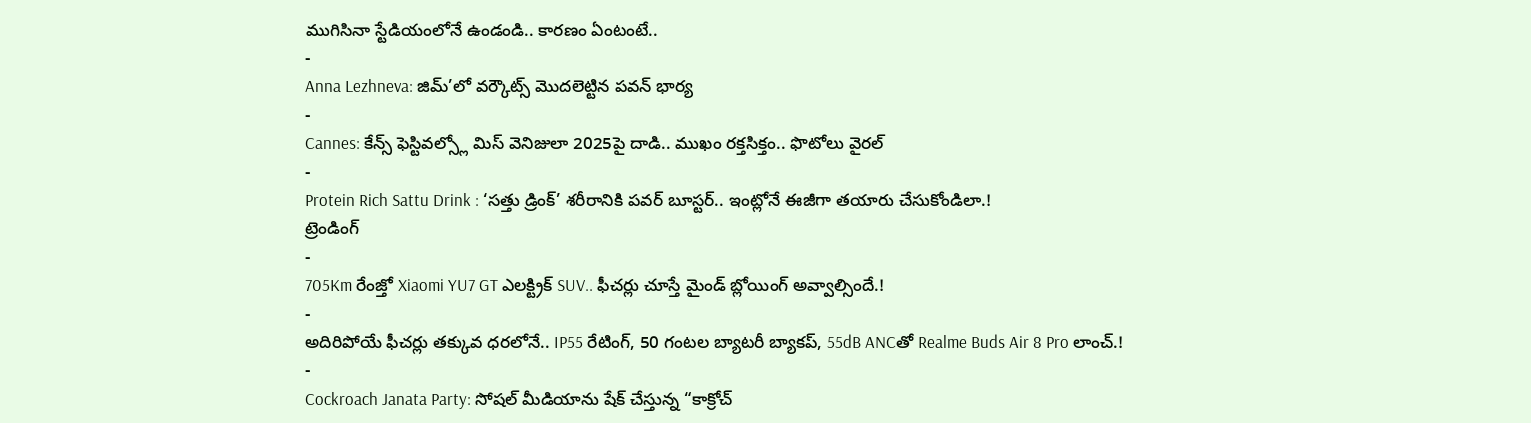ముగిసినా స్టేడియంలోనే ఉండండి.. కారణం ఏంటంటే..
-
Anna Lezhneva: జిమ్’లో వర్కౌట్స్ మొదలెట్టిన పవన్ భార్య
-
Cannes: కేన్స్ ఫెస్టివల్స్లో మిస్ వెనిజులా 2025పై దాడి.. ముఖం రక్తసిక్తం.. ఫొటోలు వైరల్
-
Protein Rich Sattu Drink : ‘సత్తు డ్రింక్’ శరీరానికి పవర్ బూస్టర్.. ఇంట్లోనే ఈజీగా తయారు చేసుకోండిలా.!
ట్రెండింగ్
-
705Km రేంజ్తో Xiaomi YU7 GT ఎలక్ట్రిక్ SUV.. ఫీచర్లు చూస్తే మైండ్ బ్లోయింగ్ అవ్వాల్సిందే.!
-
అదిరిపోయే ఫీచర్లు తక్కువ ధరలోనే.. IP55 రేటింగ్, 50 గంటల బ్యాటరీ బ్యాకప్, 55dB ANCతో Realme Buds Air 8 Pro లాంచ్.!
-
Cockroach Janata Party: సోషల్ మీడియాను షేక్ చేస్తున్న “కాక్రోచ్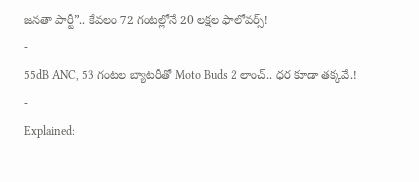జనతా పార్టీ”.. కేవలం 72 గంటల్లోనే 20 లక్షల ఫాలోవర్స్!
-
55dB ANC, 53 గంటల బ్యాటరీతో Moto Buds 2 లాంచ్.. ధర కూడా తక్కవే.!
-
Explained: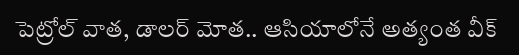పెట్రోల్ వాత, డాలర్ మోత.. ఆసియాలోనే అత్యంత వీక్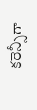కరెన్సీగా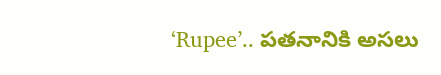‘Rupee’.. పతనానికి అసలు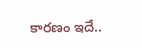కారణం ఇదే..